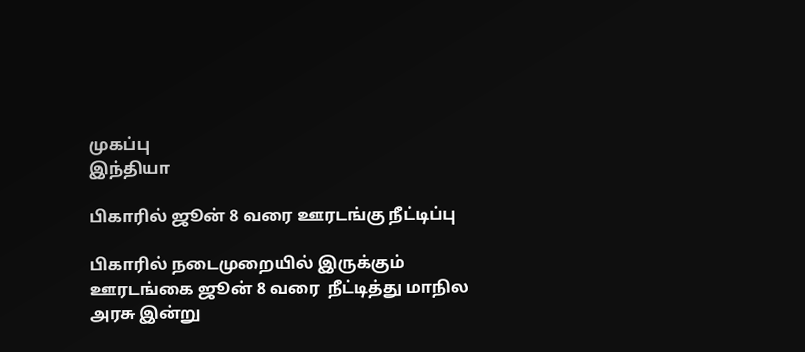முகப்பு
இந்தியா

பிகாரில் ஜூன் 8 வரை ஊரடங்கு நீட்டிப்பு

பிகாரில் நடைமுறையில் இருக்கும்  ஊரடங்கை ஜூன் 8 வரை  நீட்டித்து மாநில அரசு இன்று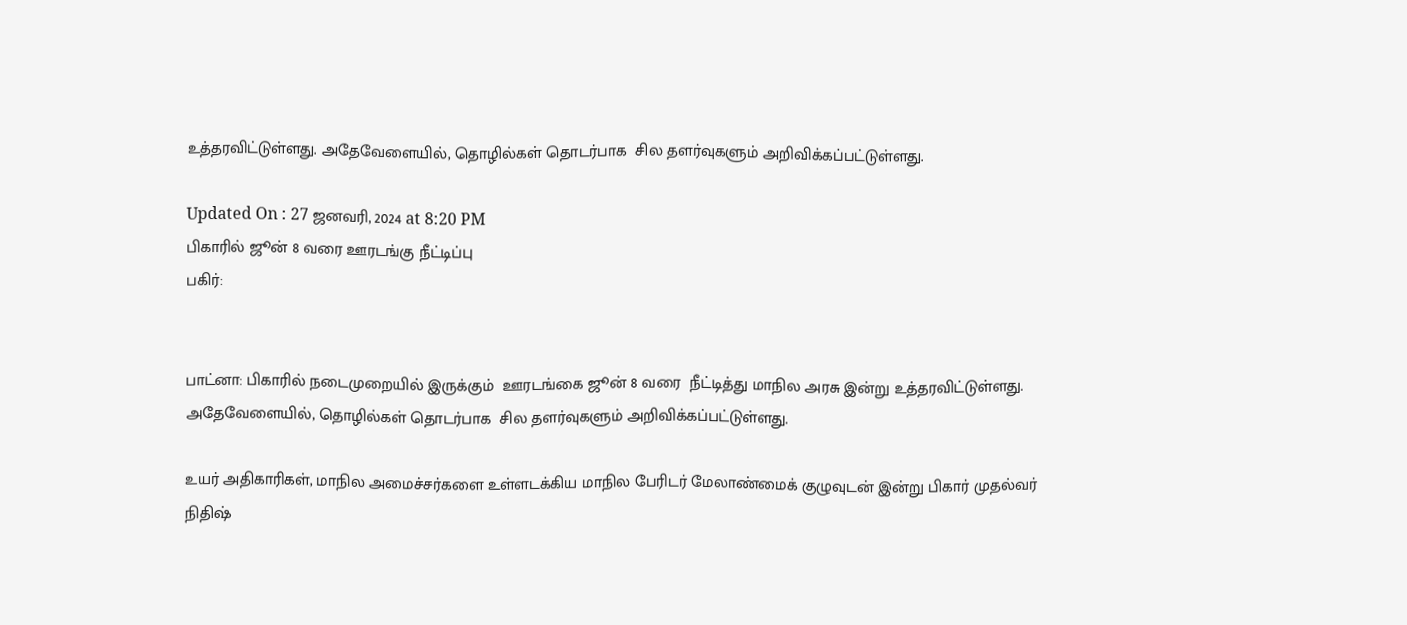உத்தரவிட்டுள்ளது. அதேவேளையில், தொழில்கள் தொடர்பாக  சில தளர்வுகளும் அறிவிக்கப்பட்டுள்ளது.

Updated On : 27 ஜனவரி, 2024 at 8:20 PM
பிகாரில் ஜூன் 8 வரை ஊரடங்கு நீட்டிப்பு
பகிர்:


பாட்னா: பிகாரில் நடைமுறையில் இருக்கும்  ஊரடங்கை ஜூன் 8 வரை  நீட்டித்து மாநில அரசு இன்று உத்தரவிட்டுள்ளது. அதேவேளையில், தொழில்கள் தொடர்பாக  சில தளர்வுகளும் அறிவிக்கப்பட்டுள்ளது.

உயர் அதிகாரிகள், மாநில அமைச்சர்களை உள்ளடக்கிய மாநில பேரிடர் மேலாண்மைக் குழுவுடன் இன்று பிகார் முதல்வர் நிதிஷ்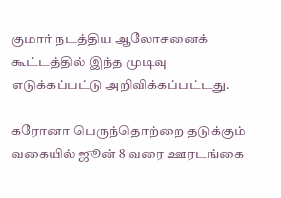குமார் நடத்திய ஆலோசனைக் கூட்டத்தில் இந்த முடிவு எடுக்கப்பட்டு அறிவிக்கப்பட்டது.

கரோனா பெருந்தொற்றை தடுக்கும் வகையில் ஜூன் 8 வரை ஊரடங்கை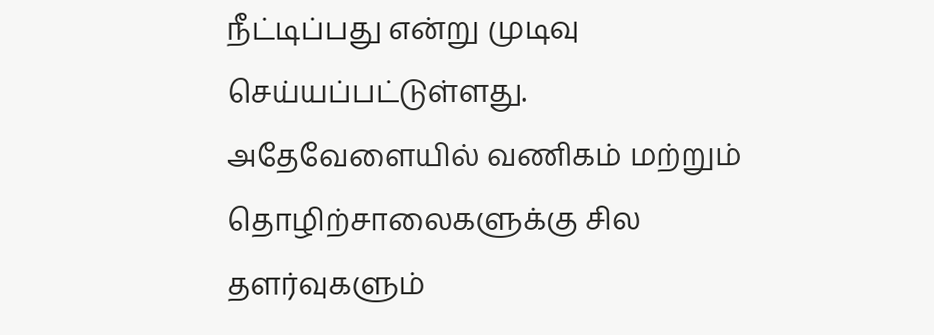நீட்டிப்பது என்று முடிவு செய்யப்பட்டுள்ளது. அதேவேளையில் வணிகம் மற்றும் தொழிற்சாலைகளுக்கு சில தளர்வுகளும்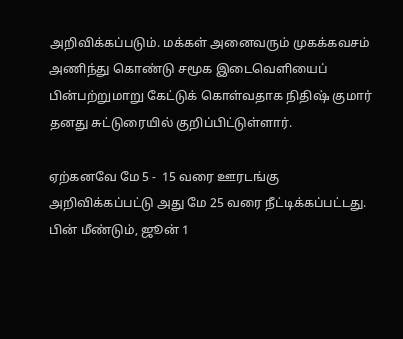அறிவிக்கப்படும். மக்கள் அனைவரும் முகக்கவசம் அணிந்து கொண்டு சமூக இடைவெளியைப் பின்பற்றுமாறு கேட்டுக் கொள்வதாக நிதிஷ் குமார் தனது சுட்டுரையில் குறிப்பிட்டுள்ளார்.

ஏற்கனவே மே 5 -  15 வரை ஊரடங்கு அறிவிக்கப்பட்டு அது மே 25 வரை நீட்டிக்கப்பட்டது. பின் மீண்டும், ஜூன் 1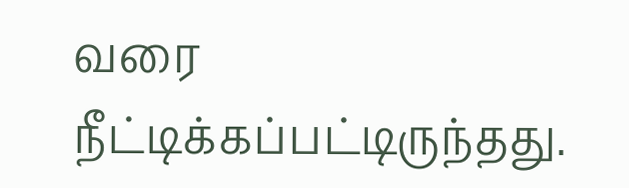வரை நீட்டிக்கப்பட்டிருந்தது.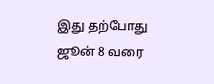இது தற்போது ஜூன் 8 வரை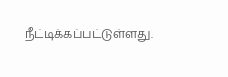நீட்டிக்கப்பட்டுள்ளது.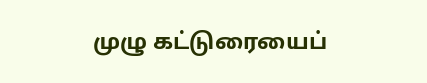முழு கட்டுரையைப்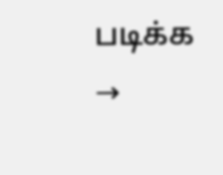படிக்க →